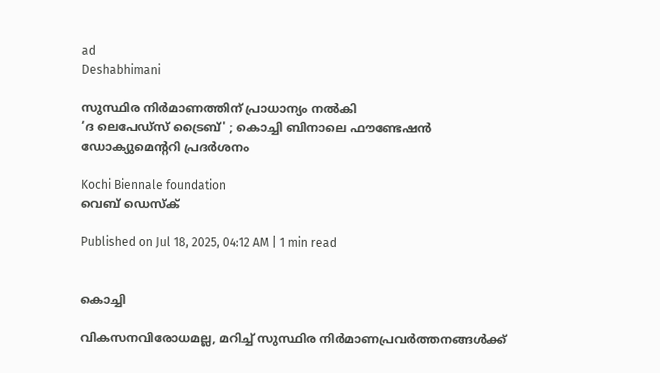ad
Deshabhimani

സുസ്ഥിര നിര്‍മാണത്തിന് പ്രാധാന്യം നല്‍കി
‘ദ ലെപേഡ്സ്‌ ട്രൈബ്' ; കൊച്ചി ബിനാലെ ഫൗണ്ടേഷന്‍ ഡോക്യുമെന്ററി പ്രദര്‍ശനം

Kochi Biennale foundation
വെബ് ഡെസ്ക്

Published on Jul 18, 2025, 04:12 AM | 1 min read


കൊച്ചി

വികസനവിരോധമല്ല, മറിച്ച് സുസ്ഥിര നിർമാണപ്രവർത്തനങ്ങൾക്ക്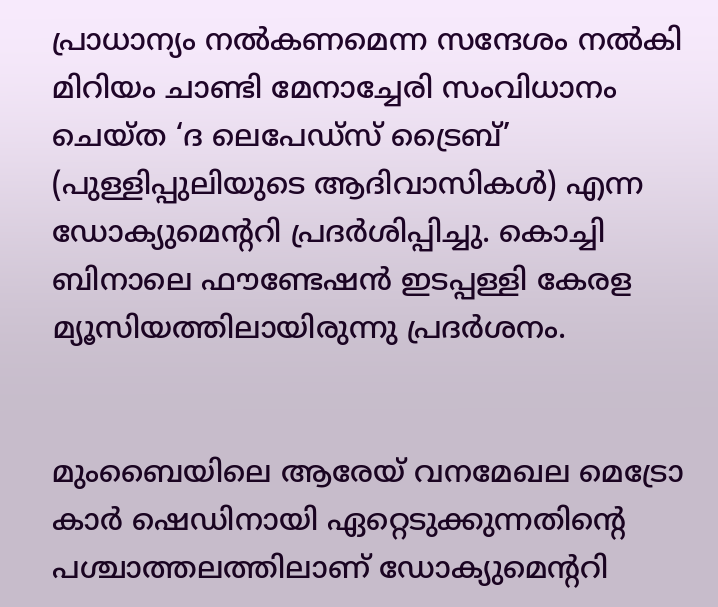പ്രാധാന്യം നൽകണമെന്ന സന്ദേശം നൽകി മിറിയം ചാണ്ടി മേനാച്ചേരി സംവിധാനം ചെയ്ത ‘ദ ലെപേഡ്സ്‌ ട്രൈബ്’ (പുള്ളിപ്പുലിയുടെ ആദിവാസികൾ) എന്ന ഡോക്യുമെന്ററി പ്രദർശിപ്പിച്ചു. കൊച്ചി ബിനാലെ ഫൗണ്ടേഷൻ ഇടപ്പള്ളി കേരള മ്യൂസിയത്തിലായിരുന്നു പ്രദർശനം.


മുംബൈയിലെ ആരേയ് വനമേഖല മെട്രോ കാർ ഷെഡിനായി ഏറ്റെടുക്കുന്നതിന്റെ പശ്ചാത്തലത്തിലാണ് ഡോക്യുമെന്ററി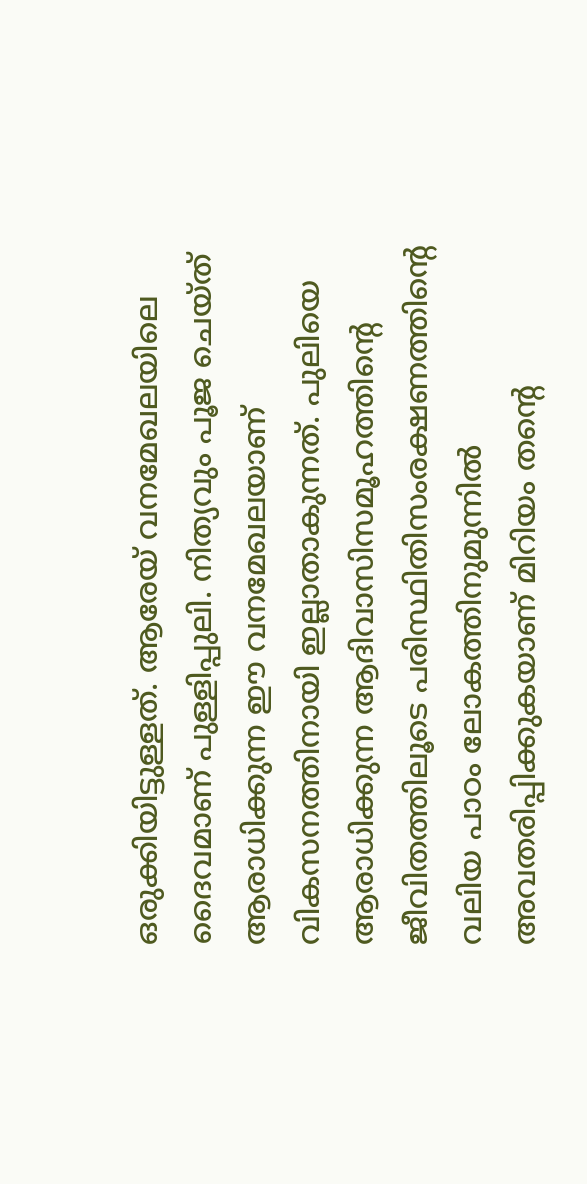ഒരുക്കിയിട്ടുള്ളത്. ആരേയ് വനമേഖലയിലെ ദൈവമാണ് പുള്ളിപ്പുലി. നിത്യവും പൂജ ചെയ്ത് ആരാധിക്കുന്ന ഈ വനമേഖലയാണ് വികസനത്തിനായി ഇല്ലാതാകുന്നത്. പുലിയെ ആരാധിക്കുന്ന ആദിവാസിസമൂഹത്തിന്റെ ജീവിതത്തിലൂടെ പരിസ്ഥിതിസംരക്ഷണത്തിന്റെ വലിയ പാഠം ലോകത്തിനുമുന്നിൽ അവതരിപ്പിക്കുകയാണ് മിറിയം തന്റെ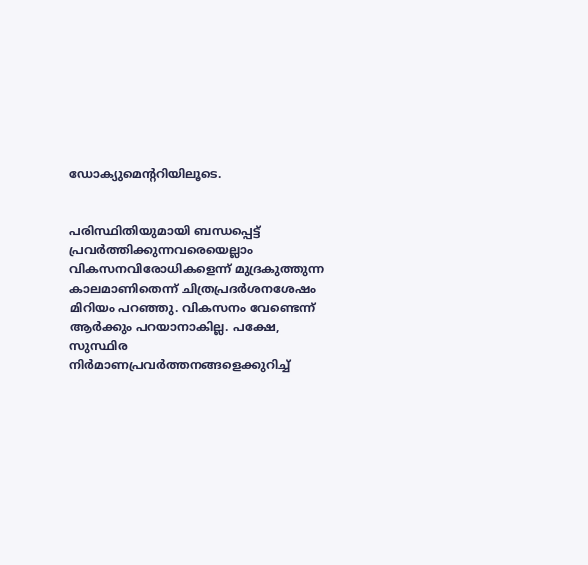ഡോക്യുമെന്ററിയിലൂടെ.


പരിസ്ഥിതിയുമായി ബന്ധപ്പെട്ട് പ്രവർത്തിക്കുന്നവരെയെല്ലാം വികസനവിരോധികളെന്ന് മുദ്രകുത്തുന്ന കാലമാണിതെന്ന് ചിത്രപ്രദർശനശേഷം മിറിയം പറഞ്ഞു. വികസനം വേണ്ടെന്ന് ആർക്കും പറയാനാകില്ല. പക്ഷേ, സുസ്ഥിര നിർമാണപ്രവർത്തനങ്ങളെക്കുറിച്ച്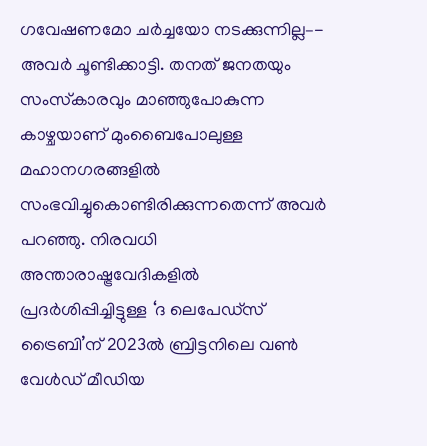ഗവേഷണമോ ചർച്ചയോ നടക്കുന്നില്ല–- അവർ ചൂണ്ടിക്കാട്ടി. തനത് ജനതയും സംസ്‌കാരവും മാഞ്ഞുപോകുന്ന കാഴ്ചയാണ് മുംബൈപോലുള്ള മഹാനഗരങ്ങളിൽ സംഭവിച്ചുകൊണ്ടിരിക്കുന്നതെന്ന് അവർ പറഞ്ഞു. നിരവധി അന്താരാഷ്ട്രവേദികളിൽ പ്രദർശിപ്പിച്ചിട്ടുള്ള ‘ദ ലെപേഡ്സ്‌ ട്രൈബി’ന് 2023ൽ ബ്രിട്ടനിലെ വൺ വേൾഡ് മീഡിയ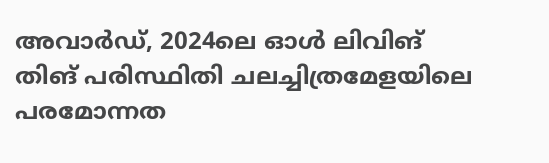അവാർഡ്, 2024ലെ ഓൾ ലിവിങ് തിങ് പരിസ്ഥിതി ചലച്ചിത്രമേളയിലെ പരമോന്നത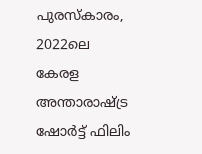പുരസ്‌കാരം, 2022ലെ കേരള അന്താരാഷ്ട്ര ഷോർട്ട് ഫിലിം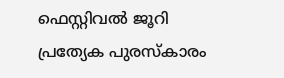ഫെസ്റ്റിവൽ ജൂറി പ്രത്യേക പുരസ്കാരം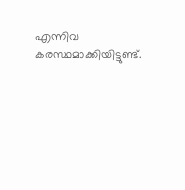എന്നിവ കരസ്ഥമാക്കിയിട്ടുണ്ട്.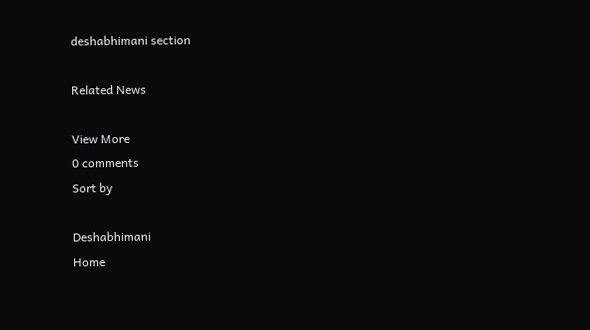deshabhimani section

Related News

View More
0 comments
Sort by

Deshabhimani
Home